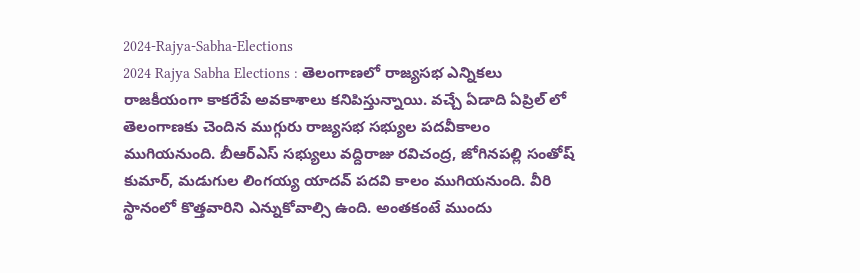2024-Rajya-Sabha-Elections
2024 Rajya Sabha Elections : తెలంగాణలో రాజ్యసభ ఎన్నికలు రాజకీయంగా కాకరేపే అవకాశాలు కనిపిస్తున్నాయి. వచ్చే ఏడాది ఏప్రిల్ లో తెలంగాణకు చెందిన ముగ్గురు రాజ్యసభ సభ్యుల పదవీకాలం ముగియనుంది. బీఆర్ఎస్ సభ్యులు వద్దిరాజు రవిచంద్ర, జోగినపల్లి సంతోష్ కుమార్, మడుగుల లింగయ్య యాదవ్ పదవి కాలం ముగియనుంది. వీరి స్థానంలో కొత్తవారిని ఎన్నుకోవాల్సి ఉంది. అంతకంటే ముందు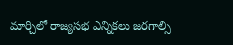మార్చిలో రాజ్యసభ ఎన్నికలు జరగాల్సి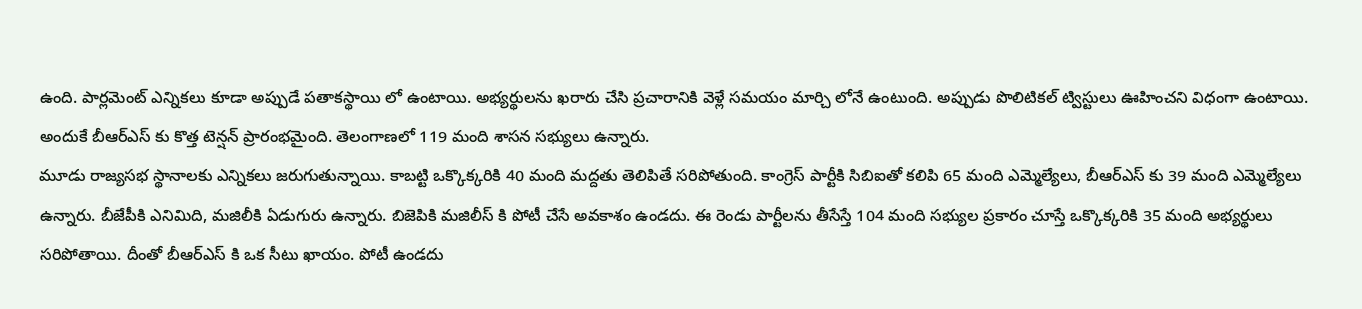ఉంది. పార్లమెంట్ ఎన్నికలు కూడా అప్పుడే పతాకస్థాయి లో ఉంటాయి. అభ్యర్థులను ఖరారు చేసి ప్రచారానికి వెళ్లే సమయం మార్చి లోనే ఉంటుంది. అప్పుడు పొలిటికల్ ట్విస్టులు ఊహించని విధంగా ఉంటాయి. అందుకే బీఆర్ఎస్ కు కొత్త టెన్షన్ ప్రారంభమైంది. తెలంగాణలో 119 మంది శాసన సభ్యులు ఉన్నారు.
మూడు రాజ్యసభ స్థానాలకు ఎన్నికలు జరుగుతున్నాయి. కాబట్టి ఒక్కొక్కరికి 40 మంది మద్దతు తెలిపితే సరిపోతుంది. కాంగ్రెస్ పార్టీకి సిబిఐతో కలిపి 65 మంది ఎమ్మెల్యేలు, బీఆర్ఎస్ కు 39 మంది ఎమ్మెల్యేలు ఉన్నారు. బీజేపీకి ఎనిమిది, మజిలీకి ఏడుగురు ఉన్నారు. బిజెపికి మజిలీస్ కి పోటీ చేసే అవకాశం ఉండదు. ఈ రెండు పార్టీలను తీసేస్తే 104 మంది సభ్యుల ప్రకారం చూస్తే ఒక్కొక్కరికి 35 మంది అభ్యర్థులు సరిపోతాయి. దీంతో బీఆర్ఎస్ కి ఒక సీటు ఖాయం. పోటీ ఉండదు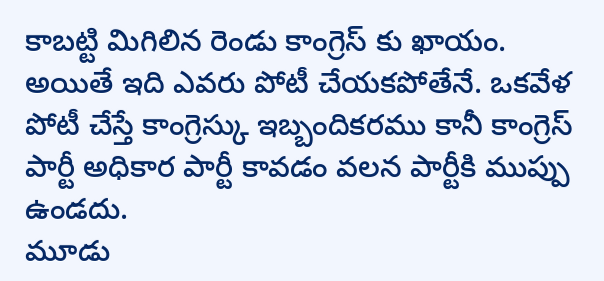కాబట్టి మిగిలిన రెండు కాంగ్రెస్ కు ఖాయం. అయితే ఇది ఎవరు పోటీ చేయకపోతేనే. ఒకవేళ పోటీ చేస్తే కాంగ్రెస్కు ఇబ్బందికరము కానీ కాంగ్రెస్ పార్టీ అధికార పార్టీ కావడం వలన పార్టీకి ముప్పు ఉండదు.
మూడు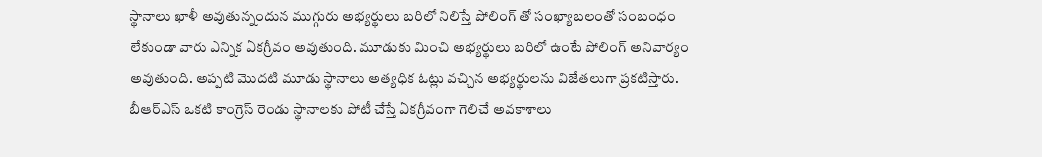స్థానాలు ఖాళీ అవుతున్నందున ముగ్గురు అభ్యర్థులు బరిలో నిలిస్తే పోలింగ్ తో సంఖ్యాబలంతో సంబంధం లేకుండా వారు ఎన్నిక ఏకగ్రీవం అవుతుంది. మూడుకు మించి అభ్యర్థులు బరిలో ఉంటే పోలింగ్ అనివార్యం అవుతుంది. అప్పటి మొదటి మూడు స్థానాలు అత్యధిక ఓట్లు వచ్చిన అభ్యర్థులను విజేతలుగా ప్రకటిస్తారు. బీఆర్ఎస్ ఒకటి కాంగ్రెస్ రెండు స్థానాలకు పోటీ చేస్తే ఏకగ్రీవంగా గెలిచే అవకాశాలు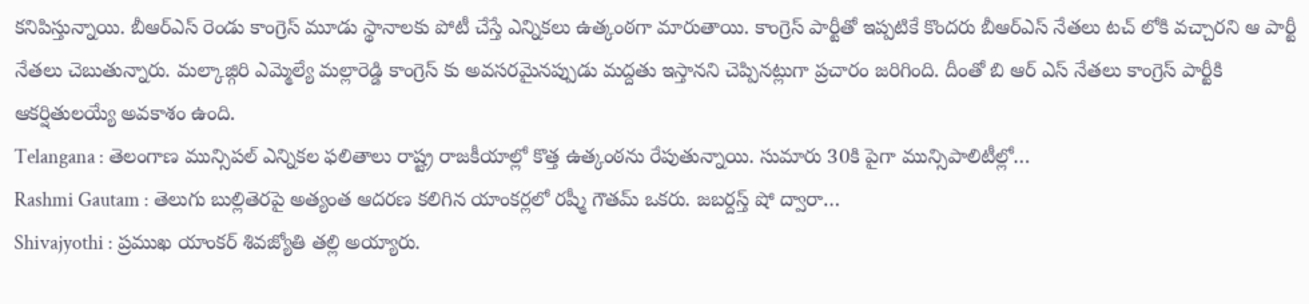కనిపిస్తున్నాయి. బీఆర్ఎస్ రెండు కాంగ్రెస్ మూడు స్థానాలకు పోటీ చేస్తే ఎన్నికలు ఉత్కంఠగా మారుతాయి. కాంగ్రెస్ పార్టీతో ఇప్పటికే కొందరు బీఆర్ఎస్ నేతలు టచ్ లోకి వచ్చారని ఆ పార్టీ నేతలు చెబుతున్నారు. మల్కాజ్గిరి ఎమ్మెల్యే మల్లారెడ్డి కాంగ్రెస్ కు అవసరమైనప్పుడు మద్దతు ఇస్తానని చెప్పినట్లుగా ప్రచారం జరిగింది. దీంతో బి ఆర్ ఎస్ నేతలు కాంగ్రెస్ పార్టీకి ఆకర్షితులయ్యే అవకాశం ఉంది.
Telangana : తెలంగాణ మున్సిపల్ ఎన్నికల ఫలితాలు రాష్ట్ర రాజకీయాల్లో కొత్త ఉత్కంఠను రేపుతున్నాయి. సుమారు 30కి పైగా మున్సిపాలిటీల్లో…
Rashmi Gautam : తెలుగు బుల్లితెరపై అత్యంత ఆదరణ కలిగిన యాంకర్లలో రష్మీ గౌతమ్ ఒకరు. జబర్దస్త్ షో ద్వారా…
Shivajyothi : ప్రముఖ యాంకర్ శివజ్యోతి తల్లి అయ్యారు.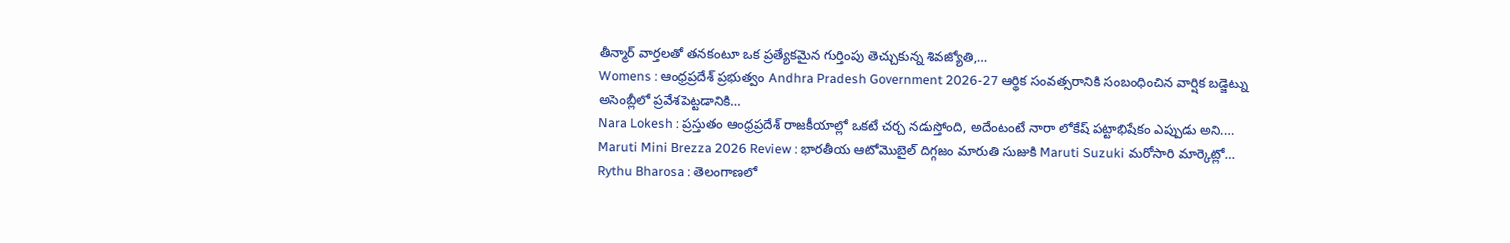తీన్మార్ వార్తలతో తనకంటూ ఒక ప్రత్యేకమైన గుర్తింపు తెచ్చుకున్న శివజ్యోతి,…
Womens : ఆంధ్రప్రదేశ్ ప్రభుత్వం Andhra Pradesh Government 2026-27 ఆర్థిక సంవత్సరానికి సంబంధించిన వార్షిక బడ్జెట్ను అసెంబ్లీలో ప్రవేశపెట్టడానికి…
Nara Lokesh : ప్రస్తుతం ఆంధ్రప్రదేశ్ రాజకీయాల్లో ఒకటే చర్చ నడుస్తోంది, అదేంటంటే నారా లోకేష్ పట్టాభిషేకం ఎప్పుడు అని.…
Maruti Mini Brezza 2026 Review : భారతీయ ఆటోమొబైల్ దిగ్గజం మారుతి సుజుకి Maruti Suzuki మరోసారి మార్కెట్లో…
Rythu Bharosa : తెలంగాణలో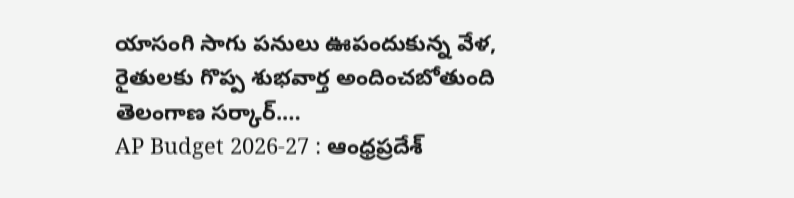యాసంగి సాగు పనులు ఊపందుకున్న వేళ, రైతులకు గొప్ప శుభవార్త అందించబోతుంది తెలంగాణ సర్కార్.…
AP Budget 2026-27 : ఆంధ్రప్రదేశ్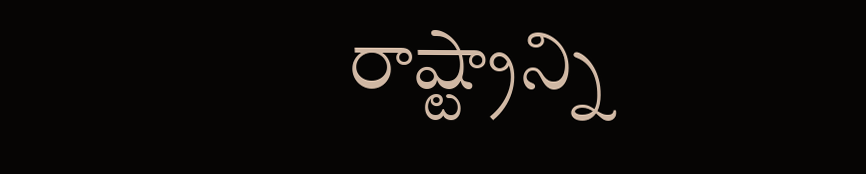రాష్ట్రాన్ని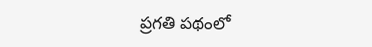ప్రగతి పథంలో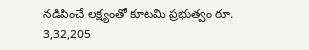నడిపించే లక్ష్యంతో కూటమి ప్రభుత్వం రూ. 3,32,205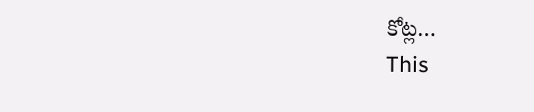కోట్ల…
This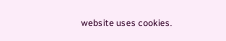website uses cookies.